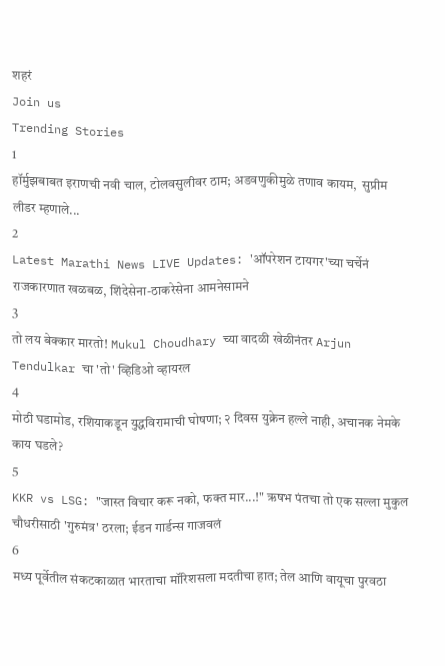शहरं
Join us
Trending Stories
1
हॉर्मुझबाबत इराणची नवी चाल, टोलवसुलीवर ठाम; अडवणुकीमुळे तणाव कायम,  सुप्रीम लीडर म्हणाले...
2
Latest Marathi News LIVE Updates: 'ऑपरेशन टायगर'च्या चर्चेनं राजकारणात खळबळ, शिंदेसेना-ठाकरेसेना आमनेसामने
3
तो लय बेक्कार मारतो! Mukul Choudhary च्या वादळी खेळीनंतर Arjun Tendulkar चा 'तो' व्हिडिओ व्हायरल
4
मोठी घडामोड, रशियाकडून युद्धविरामाची घोषणा; २ दिवस युक्रेन हल्ले नाही, अचानक नेमके काय घडले?
5
KKR vs LSG: "जास्त विचार करू नको, फक्त मार...!" ऋषभ पंतचा तो एक सल्ला मुकुल चौधरीसाठी 'गुरुमंत्र' ठरला; ईडन गार्डन्स गाजवलं
6
मध्य पूर्वेतील संकटकाळात भारताचा मॉरिशसला मदतीचा हात; तेल आणि वायूचा पुरवठा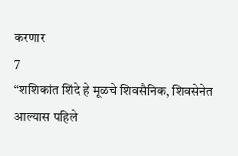करणार
7
“शशिकांत शिंदे हे मूळचे शिवसैनिक, शिवसेनेत आल्यास पहिले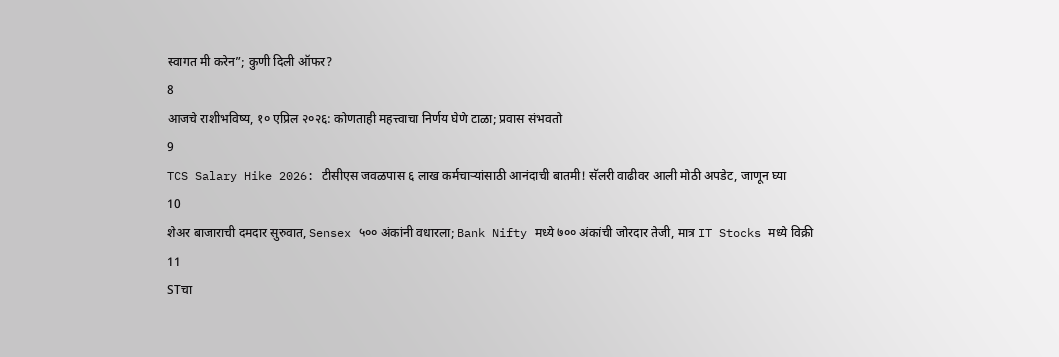स्वागत मी करेन”; कुणी दिली ऑफर?
8
आजचे राशीभविष्य, १० एप्रिल २०२६: कोणताही महत्त्वाचा निर्णय घेणे टाळा; प्रवास संभवतो
9
TCS Salary Hike 2026: टीसीएस जवळपास ६ लाख कर्मचाऱ्यांसाठी आनंदाची बातमी! सॅलरी वाढीवर आली मोठी अपडेट, जाणून घ्या
10
शेअर बाजाराची दमदार सुरुवात, Sensex ५०० अंकांनी वधारला; Bank Nifty मध्ये ७०० अंकांची जोरदार तेजी, मात्र IT Stocks मध्ये विक्री
11
STचा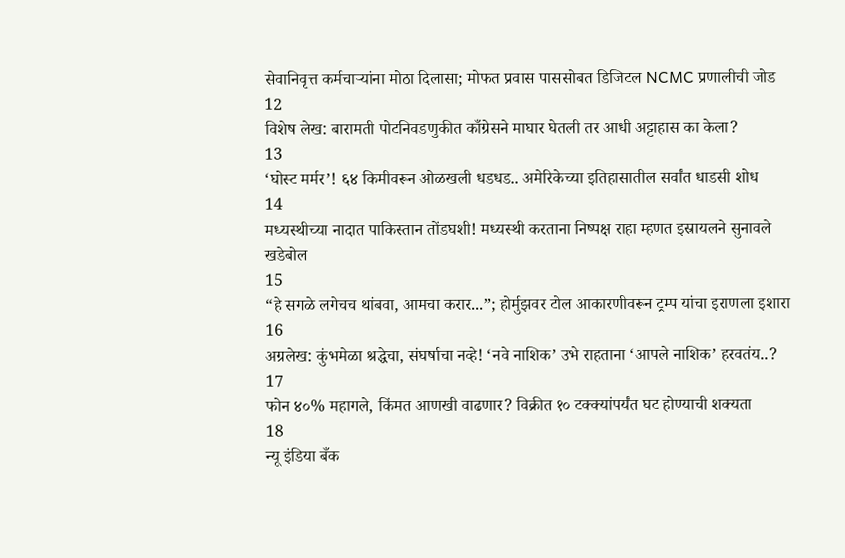सेवानिवृत्त कर्मचाऱ्यांना मोठा दिलासा; मोफत प्रवास पाससोबत डिजिटल NCMC प्रणालीची जोड
12
विशेष लेख: बारामती पोटनिवडणुकीत काँग्रेसने माघार घेतली तर आधी अट्टाहास का केला?
13
‘घोस्ट मर्मर’! ६४ किमीवरून ओळखली धडधड.. अमेरिकेच्या इतिहासातील सर्वांत धाडसी शोध
14
मध्यस्थीच्या नादात पाकिस्तान तोंडघशी! मध्यस्थी करताना निष्पक्ष राहा म्हणत इस्रायलने सुनावले खडेबोल
15
“हे सगळे लगेचच थांबवा, आमचा करार...”; होर्मुझवर टोल आकारणीवरून ट्रम्प यांचा इराणला इशारा
16
अग्रलेख: कुंभमेळा श्रद्धेचा, संघर्षाचा नव्हे! ‘नवे नाशिक’ उभे राहताना ‘आपले नाशिक’ हरवतंय..?
17
फोन ४०% महागले, किंमत आणखी वाढणार? विक्रीत १० टक्क्यांपर्यंत घट होण्याची शक्यता
18
न्यू इंडिया बँक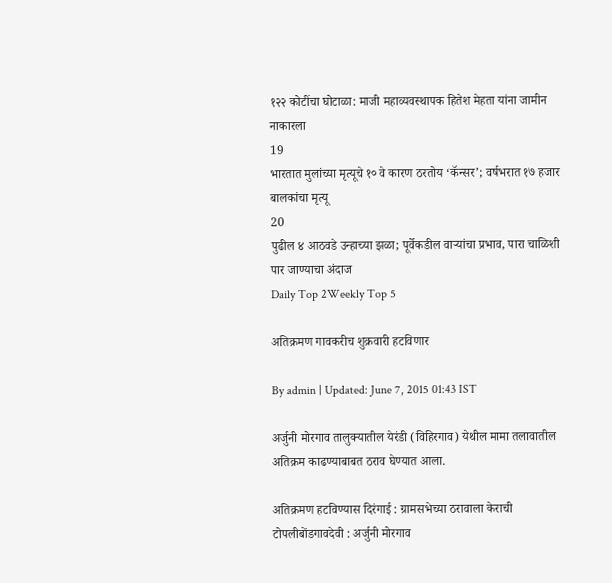१२२ कोटींचा घोटाळा: माजी महाव्यवस्थापक हितेश मेहता यांना जामीन नाकारला
19
भारतात मुलांच्या मृत्यूचे १० वे कारण ठरतोय ‘कॅन्सर’; वर्षभरात १७ हजार बालकांचा मृत्यू
20
पुढील ४ आठवडे उन्हाच्या झळा; पूर्वेकडील वाऱ्यांचा प्रभाव, पारा चाळिशी पार जाण्याचा अंदाज
Daily Top 2Weekly Top 5

अतिक्रमण गावकरीच शुक्रवारी हटविणार

By admin | Updated: June 7, 2015 01:43 IST

अर्जुनी मोरगाव तालुक्यातील येरंडी (विहिरगाव) येथील मामा तलावातील अतिक्रम काढण्याबाबत ठराव घेण्यात आला.

अतिक्रमण हटविण्यास दिरंगाई : ग्रामसभेच्या ठरावाला केराची टोपलीबोंडगावदेवी : अर्जुनी मोरगाव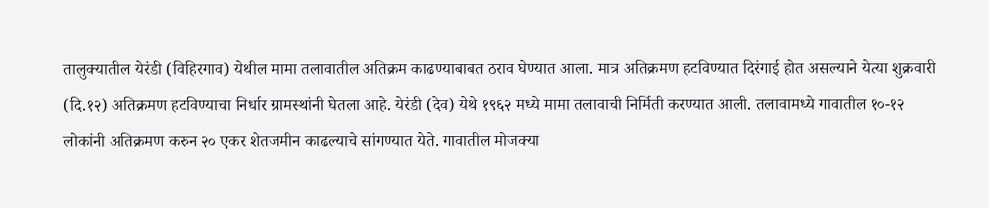तालुक्यातील येरंडी (विहिरगाव) येथील मामा तलावातील अतिक्रम काढण्याबाबत ठराव घेण्यात आला. मात्र अतिक्रमण हटविण्यात दिरंगाई होत असल्याने येत्या शुक्रवारी (दि.१२) अतिक्रमण हटविण्याचा निर्धार ग्रामस्थांनी घेतला आहे. येरंडी (देव) येथे १९६२ मध्ये मामा तलावाची निर्मिती करण्यात आली. तलावामध्ये गावातील १०-१२ लोकांनी अतिक्रमण करुन २० एकर शेतजमीन काढल्याचे सांगण्यात येते. गावातील मोजक्या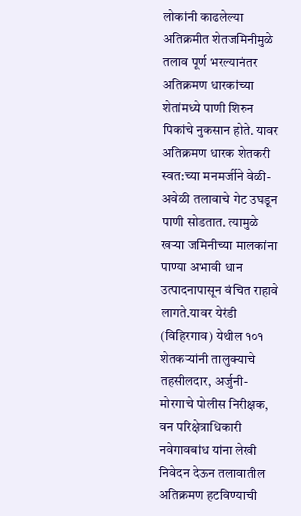लोकांनी काढलेल्या अतिक्रमीत शेतजमिनीमुळे तलाव पूर्ण भरल्यानंतर अतिक्रमण धारकांच्या शेतांमध्ये पाणी शिरुन पिकांचे नुकसान होते. यावर अतिक्रमण धारक शेतकरी स्वत:च्या मनमर्जीने वेळी-अवेळी तलावाचे गेट उघडून पाणी सोडतात. त्यामुळे खऱ्या जमिनीच्या मालकांना पाण्या अभावी धान उत्पादनापासून वंचित राहावे लागते.यावर येरंडी (विहिरगाव) येथील १०१ शेतकऱ्यांनी तालुक्याचे तहसीलदार, अर्जुनी-मोरगाचे पोलीस निरीक्षक, वन परिक्षेत्राधिकारी नवेगावबांध यांना लेखी निवेदन देऊन तलावातील अतिक्रमण हटविण्याची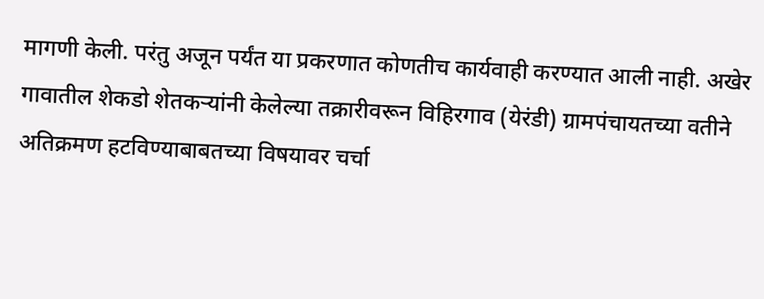मागणी केली. परंतु अजून पर्यंत या प्रकरणात कोणतीच कार्यवाही करण्यात आली नाही. अखेर गावातील शेकडो शेतकऱ्यांनी केलेल्या तक्रारीवरून विहिरगाव (येरंडी) ग्रामपंचायतच्या वतीने अतिक्रमण हटविण्याबाबतच्या विषयावर चर्चा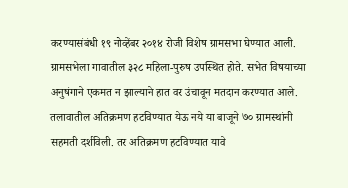करण्यासंबंधी १९ नोव्हेंबर २०१४ रोजी विशेष ग्रामसभा घेण्यात आली. ग्रामसभेला गावातील ३२८ महिला-पुरुष उपस्थित होते. सभेत विषयाच्या अनुषंगाने एकमत न झाल्याने हात वर उंचावून मतदान करण्यात आले. तलावातील अतिक्रमण हटविण्यात येऊ नये या बाजूने ७० ग्रामस्थांनी सहमती दर्शविली. तर अतिक्रमण हटविण्यात यावे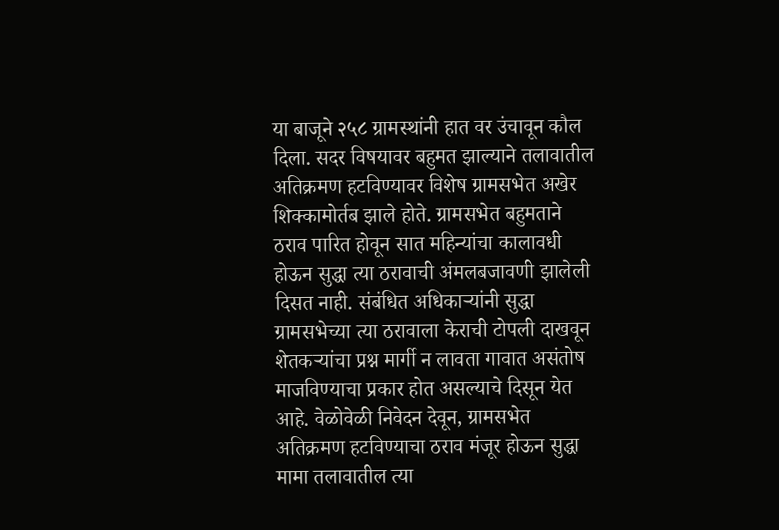या बाजूने २५८ ग्रामस्थांनी हात वर उंचावून कौल दिला. सदर विषयावर बहुमत झाल्याने तलावातील अतिक्रमण हटविण्यावर विशेष ग्रामसभेत अखेर शिक्कामोर्तब झाले होते. ग्रामसभेत बहुमताने ठराव पारित होवून सात महिन्यांचा कालावधी होऊन सुद्धा त्या ठरावाची अंमलबजावणी झालेली दिसत नाही. संबंधित अधिकाऱ्यांनी सुद्धा ग्रामसभेच्या त्या ठरावाला केराची टोपली दाखवून शेतकऱ्यांचा प्रश्न मार्गी न लावता गावात असंतोष माजविण्याचा प्रकार होत असल्याचे दिसून येत आहे. वेळोवेळी निवेदन देवून, ग्रामसभेत अतिक्रमण हटविण्याचा ठराव मंजूर होऊन सुद्धा मामा तलावातील त्या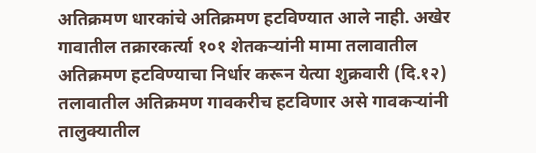अतिक्रमण धारकांचे अतिक्रमण हटविण्यात आले नाही. अखेर गावातील तक्रारकर्त्या १०१ शेतकऱ्यांनी मामा तलावातील अतिक्रमण हटविण्याचा निर्धार करून येत्या शुक्रवारी (दि.१२) तलावातील अतिक्रमण गावकरीच हटविणार असे गावकऱ्यांनी तालुक्यातील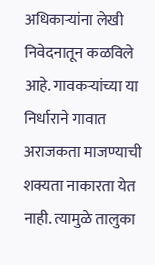अधिकाऱ्यांना लेखी निवेदनातून कळविले आहे. गावकऱ्यांच्या या निर्धाराने गावात अराजकता माजण्याची शक्यता नाकारता येत नाही. त्यामुळे तालुका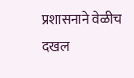प्रशासनाने वेळीच दखल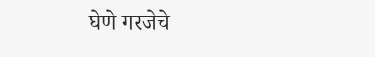घेणे गरजेचे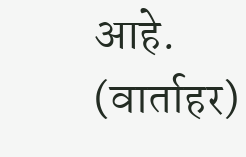आहे. (वार्ताहर)